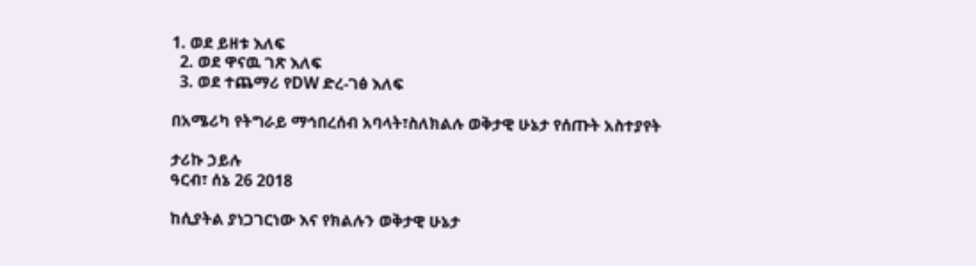1. ወደ ይዘቱ እለፍ
  2. ወደ ዋናዉ ገጽ እለፍ
  3. ወደ ተጨማሪ የDW ድረ-ገፅ እለፍ

በአሜሪካ የትግራይ ማኅበረሰብ አባላት፣ስለክልሉ ወቅታዊ ሁኔታ የሰጡት አስተያየት

ታሪኩ ኃይሉ
ዓርብ፣ ሰኔ 26 2018

ከሲያትል ያነጋገርነው እና የክልሉን ወቅታዊ ሁኔታ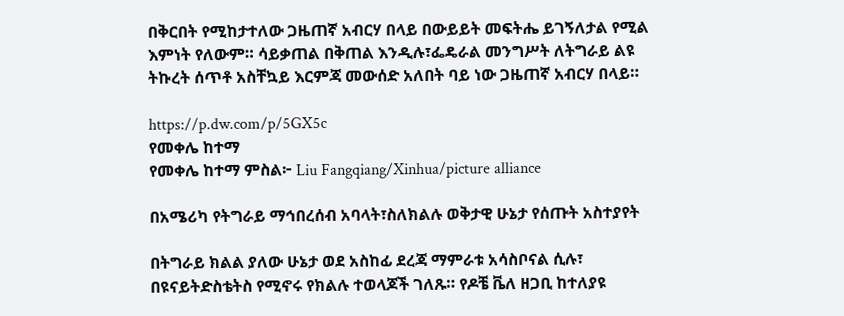በቅርበት የሚከታተለው ጋዜጠኛ አብርሃ በላይ በውይይት መፍትሔ ይገኝለታል የሚል እምነት የለውም። ሳይቃጠል በቅጠል እንዲሉ፣ፌዴራል መንግሥት ለትግራይ ልዩ ትኩረት ሰጥቶ አስቸኳይ እርምጃ መውሰድ አለበት ባይ ነው ጋዜጠኛ አብርሃ በላይ።

https://p.dw.com/p/5GX5c
የመቀሌ ከተማ
የመቀሌ ከተማ ምስል፦ Liu Fangqiang/Xinhua/picture alliance

በአሜሪካ የትግራይ ማኅበረሰብ አባላት፣ስለክልሉ ወቅታዊ ሁኔታ የሰጡት አስተያየት

በትግራይ ክልል ያለው ሁኔታ ወደ አስከፊ ደረጃ ማምራቱ አሳስቦናል ሲሉ፣ በዩናይትድስቴትስ የሚኖሩ የክልሉ ተወላጆች ገለጹ። የዶቼ ቬለ ዘጋቢ ከተለያዩ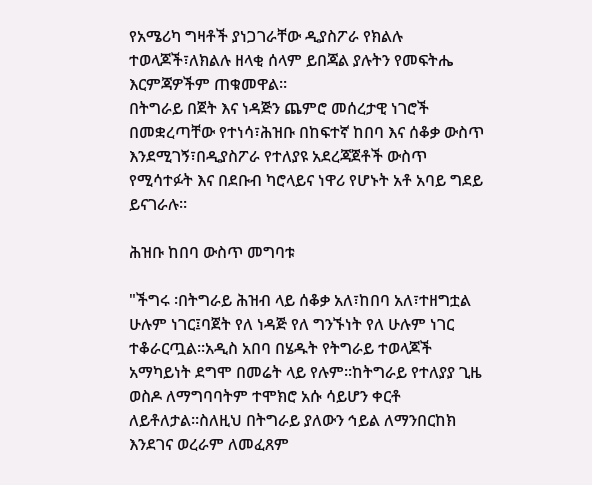የአሜሪካ ግዛቶች ያነጋገራቸው ዲያስፖራ የክልሉ ተወላጆች፣ለክልሉ ዘላቂ ሰላም ይበጃል ያሉትን የመፍትሔ እርምጃዎችም ጠቁመዋል።
በትግራይ በጀት እና ነዳጅን ጨምሮ መሰረታዊ ነገሮች በመቋረጣቸው የተነሳ፣ሕዝቡ በከፍተኛ ከበባ እና ሰቆቃ ውስጥ እንደሚገኝ፣በዲያስፖራ የተለያዩ አደረጃጀቶች ውስጥ የሚሳተፉት እና በደቡብ ካሮላይና ነዋሪ የሆኑት አቶ አባይ ግደይ ይናገራሉ።

ሕዝቡ ከበባ ውስጥ መግባቱ

"ችግሩ ፡በትግራይ ሕዝብ ላይ ሰቆቃ አለ፣ከበባ አለ፣ተዘግቷል ሁሉም ነገር፤ባጀት የለ ነዳጅ የለ ግንኙነት የለ ሁሉም ነገር ተቆራርጧል።አዲስ አበባ በሄዱት የትግራይ ተወላጆች አማካይነት ደግሞ በመሬት ላይ የሉም።ከትግራይ የተለያያ ጊዜ ወስዶ ለማግባባትም ተሞክሮ አሱ ሳይሆን ቀርቶ ለይቶለታል።ስለዚህ በትግራይ ያለውን ኅይል ለማንበርከክ እንደገና ወረራም ለመፈጸም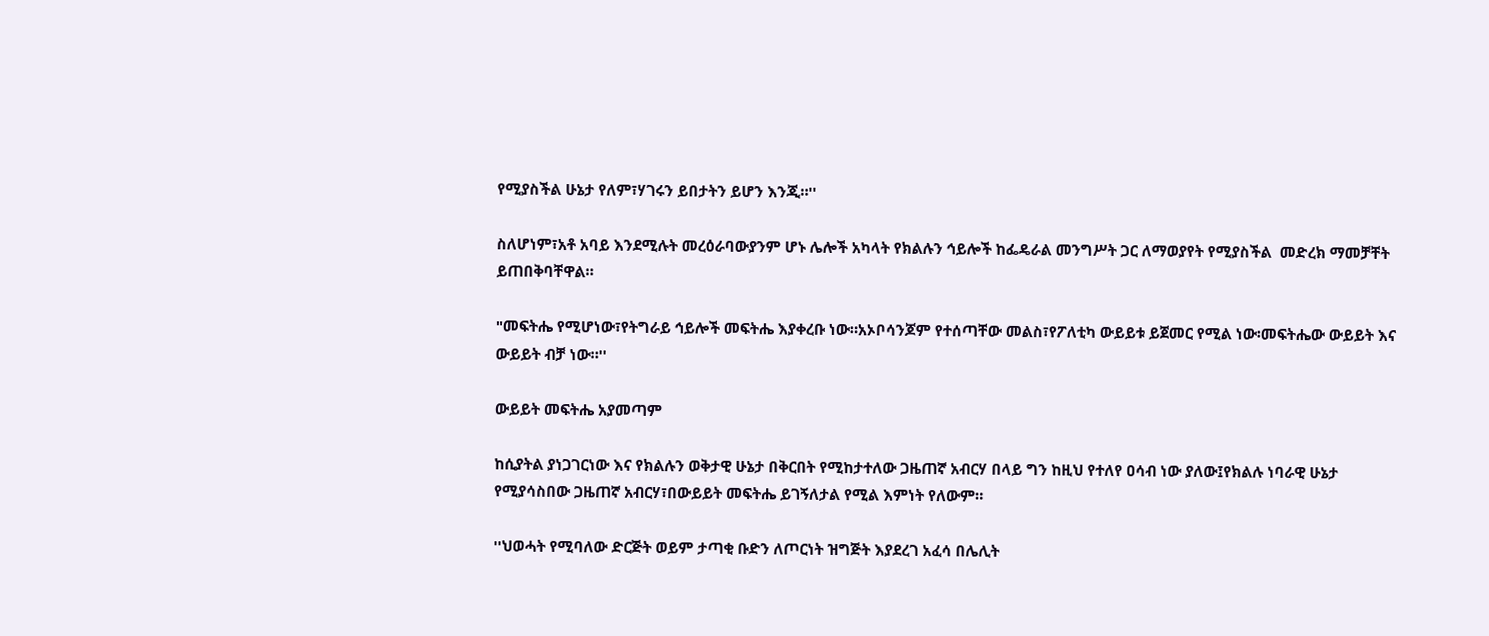የሚያስችል ሁኔታ የለም፣ሃገሩን ይበታትን ይሆን እንጂ።''

ስለሆነም፣አቶ አባይ እንደሚሉት መረዕራባውያንም ሆኑ ሌሎች አካላት የክልሉን ኅይሎች ከፌዴራል መንግሥት ጋር ለማወያየት የሚያስችል  መድረክ ማመቻቸት ይጠበቅባቸዋል።

"መፍትሔ የሚሆነው፣የትግራይ ኅይሎች መፍትሔ እያቀረቡ ነው።አኦቦሳንጆም የተሰጣቸው መልስ፣የፖለቲካ ውይይቱ ይጀመር የሚል ነው፡መፍትሔው ውይይት እና ውይይት ብቻ ነው።''

ውይይት መፍትሔ አያመጣም

ከሲያትል ያነጋገርነው እና የክልሉን ወቅታዊ ሁኔታ በቅርበት የሚከታተለው ጋዜጠኛ አብርሃ በላይ ግን ከዚህ የተለየ ዐሳብ ነው ያለው፤የክልሉ ነባራዊ ሁኔታ የሚያሳስበው ጋዜጠኛ አብርሃ፣በውይይት መፍትሔ ይገኝለታል የሚል እምነት የለውም።

''ህወሓት የሚባለው ድርጅት ወይም ታጣቂ ቡድን ለጦርነት ዝግጅት እያደረገ አፈሳ በሌሊት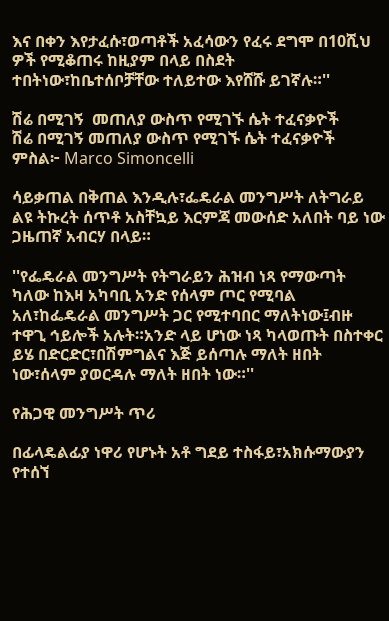እና በቀን እየታፈሱ፣ወጣቶች አፈሳውን የፈሩ ደግሞ በ10ሺህ ዎች የሚቆጠሩ ከዚያም በላይ በስደት ተበትነው፣ከቤተሰቦቻቸው ተለይተው እየሸሹ ይገኛሉ።''

ሽሬ በሚገኝ  መጠለያ ውስጥ የሚገኙ ሴት ተፈናቃዮች
ሽሬ በሚገኝ መጠለያ ውስጥ የሚገኙ ሴት ተፈናቃዮች ምስል፦ Marco Simoncelli

ሳይቃጠል በቅጠል እንዲሉ፣ፌዴራል መንግሥት ለትግራይ ልዩ ትኩረት ሰጥቶ አስቸኳይ እርምጃ መውሰድ አለበት ባይ ነው ጋዜጠኛ አብርሃ በላይ።

''የፌዴራል መንግሥት የትግራይን ሕዝብ ነጻ የማውጣት ካለው ከእዛ አካባቢ አንድ የሰላም ጦር የሚባል አለ፣ከፌዴራል መንግሥት ጋር የሚተባበር ማለትነው፤ብዙ ተዋጊ ኅይሎች አሉት።አንድ ላይ ሆነው ነጻ ካላወጡት በስተቀር ይሄ በድርድር፣በሽምግልና እጅ ይሰጣሉ ማለት ዘበት ነው፣ሰላም ያወርዳሉ ማለት ዘበት ነው።''

የሕጋዊ መንግሥት ጥሪ

በፊላዴልፊያ ነዋሪ የሆኑት አቶ ግደይ ተስፋይ፣አክሱማውያን የተሰኘ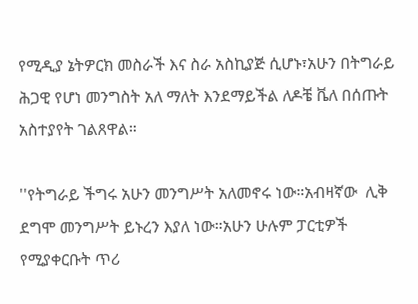የሚዲያ ኔትዎርክ መስራች እና ስራ አስኪያጅ ሲሆኑ፣አሁን በትግራይ ሕጋዊ የሆነ መንግስት አለ ማለት እንደማይችል ለዶቼ ቬለ በሰጡት አስተያየት ገልጸዋል።

''የትግራይ ችግሩ አሁን መንግሥት አለመኖሩ ነው።አብዛኛው  ሊቅ ደግሞ መንግሥት ይኑረን እያለ ነው።አሁን ሁሉም ፓርቲዎች የሚያቀርቡት ጥሪ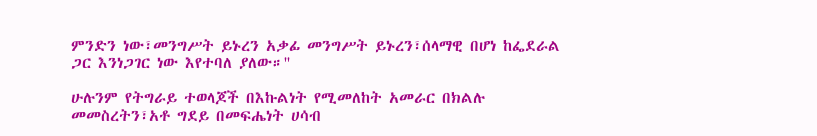ምንድን ነው፣መንግሥት ይኑረን አቃፊ መንግሥት ይኑረን፣ሰላማዊ በሆነ ከፌደራል ጋር እንነጋገር ነው እየተባለ ያለው።''

ሁሉንም የትግራይ ተወላጆች በእኩልነት የሚመለከት አመራር በክልሉ መመስረትን፣አቶ ግደይ በመፍሔነት ሀሳብ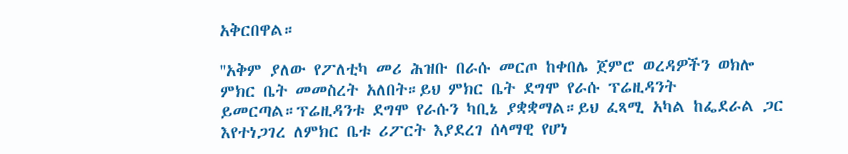አቅርበዋል።

''አቅም ያለው የፖለቲካ መሪ ሕዝቡ በራሱ መርጦ ከቀበሌ ጀምሮ ወረዳዎችን ወክሎ ምክር ቤት መመስረት አለበት።ይህ ምክር ቤት ደግሞ የራሱ ፕሬዚዳንት ይመርጣል።ፕሬዚዳንቱ ደግሞ የራሱን ካቢኔ ያቋቋማል።ይህ ፈጻሚ አካል ከፌደራል ጋር እየተነጋገረ ለምክር ቤቱ ሪፖርት እያደረገ ሰላማዊ የሆነ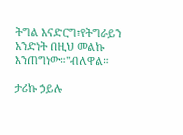ትግል እናድርግ፣የትግራይን አንድነት በዚህ መልኩ እንጠግነው።''ብለዋል።

ታሪኩ ኃይሉ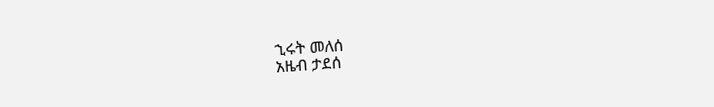ኂሩት መለሰ
አዜብ ታደሰ